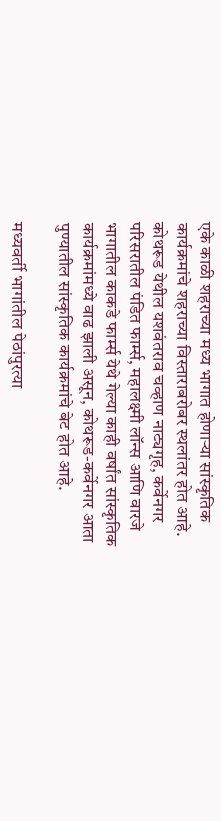एके काळी शहराच्या मध्य भागात होणाऱ्या सांस्कृतिक कार्यक्रमांचे शहराच्या विस्ताराबरोबर स्थलांतर होत आहे. कोथरूड येथील यशवंतराव चव्हाण नाट्यगृह, कर्वेनगर परिसरातील पंडित फार्म्स, महालक्ष्मी लॉन्स आणि वारजे भागातील काकडे फार्म्स येथे गेल्या काही वर्षांत सांस्कृतिक कार्यक्रमांमध्ये वाढ झाली असून, कोथरूड-कर्वेनगर आता पुण्यातील सांस्कृतिक कार्यक्रमांचे बेट होत आहे.

मध्यवर्ती भागांतील पेठांपुरत्या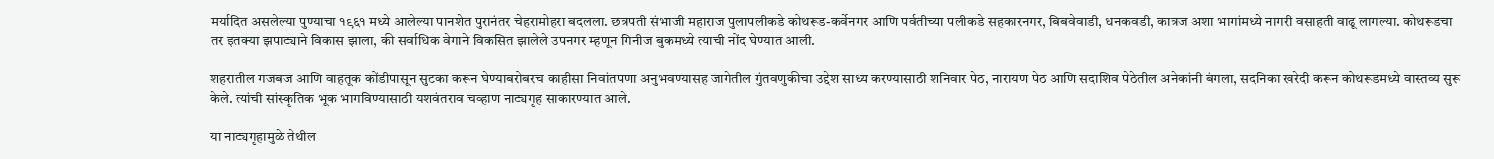मर्यादित असलेल्या पुण्याचा १९६१ मध्ये आलेल्या पानशेत पुरानंतर चेहरामोहरा बदलला. छत्रपती संभाजी महाराज पुलापलीकडे कोथरूड-कर्वेनगर आणि पर्वतीच्या पलीकडे सहकारनगर, बिबवेवाडी, धनकवडी, कात्रज अशा भागांमध्ये नागरी वसाहती वाढू लागल्या. कोथरूडचा तर इतक्या झपाट्याने विकास झाला, की सर्वाधिक वेगाने विकसित झालेले उपनगर म्हणून गिनीज बुकमध्ये त्याची नोंद घेण्यात आली.

शहरातील गजबज आणि वाहतूक कोंडीपासून सुटका करून घेण्याबरोबरच काहीसा निवांतपणा अनुभवण्यासह जागेतील गुंतवणुकीचा उद्देश साध्य करण्यासाठी शनिवार पेठ, नारायण पेठ आणि सदाशिव पेठेतील अनेकांनी बंगला, सदनिका खरेदी करून कोथरूडमध्ये वास्तव्य सुरू केले. त्यांची सांस्कृतिक भूक भागविण्यासाठी यशवंतराव चव्हाण नाट्यगृह साकारण्यात आले.

या नाट्यगृहामुळे तेथील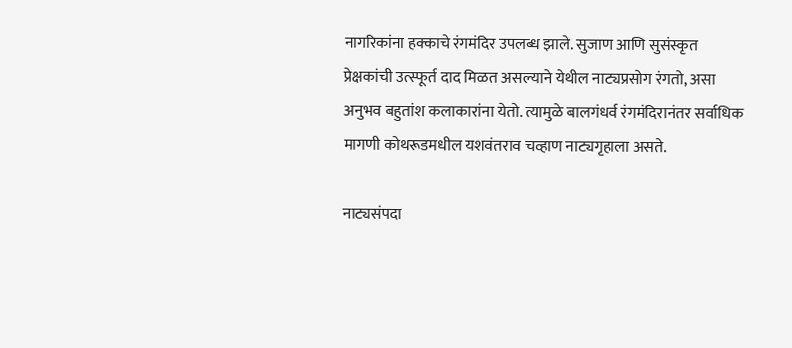नागरिकांना हक्काचे रंगमंदिर उपलब्ध झाले. सुजाण आणि सुसंस्कृत प्रेक्षकांची उत्स्फूर्त दाद मिळत असल्याने येथील नाट्यप्रसोग रंगतो, असा अनुभव बहुतांश कलाकारांना येतो. त्यामुळे बालगंधर्व रंगमंदिरानंतर सर्वाधिक मागणी कोथरूडमधील यशवंतराव चव्हाण नाट्यगृहाला असते.

नाट्यसंपदा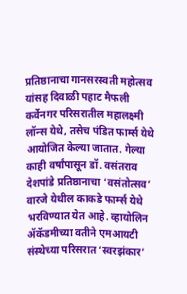प्रतिष्ठानाचा गानसरस्वती महोत्सव यांसह दिवाळी पहाट मैफली कर्वेनगर परिसरातील महालक्ष्मी लॉन्स येथे, तसेच पंडित फार्म्स येथे आयोजित केल्या जातात. गेल्या काही वर्षांपासून डॉ. वसंतराव देशपांडे प्रतिष्ठानाचा ‘वसंतोत्सव’ वारजे येथील काकडे फार्म्स येथे भरविण्यात येत आहे. व्हायोलिन ॲकॅडमीच्या वतीने एमआयटी संस्थेच्या परिसरात ‘स्वरझंकार’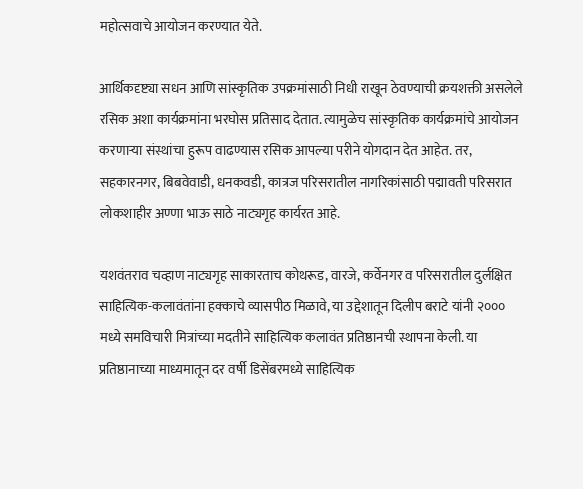महोत्सवाचे आयोजन करण्यात येते.

आर्थिकदृष्ट्या सधन आणि सांस्कृतिक उपक्रमांसाठी निधी राखून ठेवण्याची क्रयशक्ती असलेले रसिक अशा कार्यक्रमांना भरघोस प्रतिसाद देतात. त्यामुळेच सांस्कृतिक कार्यक्रमांचे आयोजन करणाऱ्या संस्थांचा हुरूप वाढण्यास रसिक आपल्या परीने योगदान देत आहेत. तर, सहकारनगर, बिबवेवाडी, धनकवडी, कात्रज परिसरातील नागरिकांसाठी पद्मावती परिसरात लोकशाहीर अण्णा भाऊ साठे नाट्यगृह कार्यरत आहे.

यशवंतराव चव्हाण नाट्यगृह साकारताच कोथरूड, वारजे, कर्वेनगर व परिसरातील दुर्लक्षित साहित्यिक-कलावंतांना हक्काचे व्यासपीठ मिळावे, या उद्देशातून दिलीप बराटे यांनी २००० मध्ये समविचारी मित्रांच्या मदतीने साहित्यिक कलावंत प्रतिष्ठानची स्थापना केली. या प्रतिष्ठानाच्या माध्यमातून दर वर्षी डिसेंबरमध्ये साहित्यिक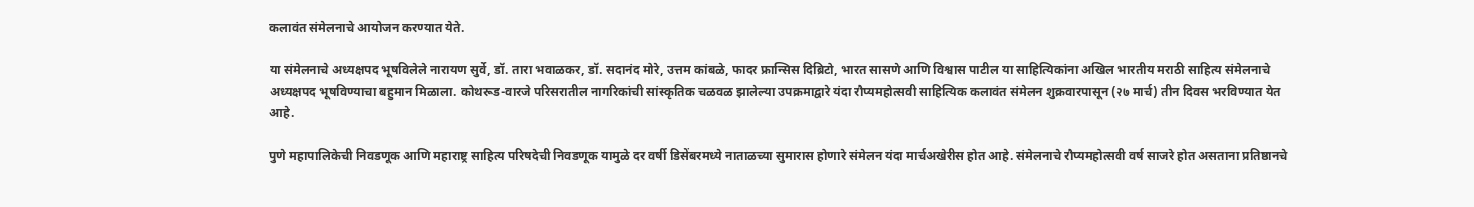कलावंत संमेलनाचे आयोजन करण्यात येते.

या संमेलनाचे अध्यक्षपद भूषविलेले नारायण सुर्वे, डॉ. तारा भवाळकर, डॉ. सदानंद मोरे, उत्तम कांबळे, फादर फ्रान्सिस दिब्रिटो, भारत सासणे आणि विश्वास पाटील या साहित्यिकांना अखिल भारतीय मराठी साहित्य संमेलनाचे अध्यक्षपद भूषविण्याचा बहुमान मिळाला. कोथरूड-वारजे परिसरातील नागरिकांची सांस्कृतिक चळवळ झालेल्या उपक्रमाद्वारे यंदा रौप्यमहोत्सवी साहित्यिक कलावंत संमेलन शुक्रवारपासून (२७ मार्च) तीन दिवस भरविण्यात येत आहे.

पुणे महापालिकेची निवडणूक आणि महाराष्ट्र साहित्य परिषदेची निवडणूक यामुळे दर वर्षी डिसेंबरमध्ये नाताळच्या सुमारास होणारे संमेलन यंदा मार्चअखेरीस होत आहे. संमेलनाचे रौप्यमहोत्सवी वर्ष साजरे होत असताना प्रतिष्ठानचे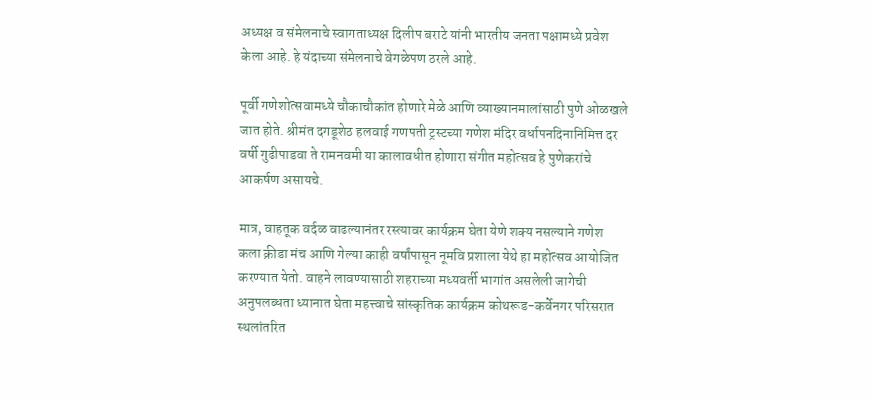अध्यक्ष व संमेलनाचे स्वागताध्यक्ष दिलीप बराटे यांनी भारतीय जनता पक्षामध्ये प्रवेश केला आहे. हे यंदाच्या संमेलनाचे वेगळेपण ठरले आहे.

पूर्वी गणेशोत्सवामध्ये चौकाचौकांत होणारे मेळे आणि व्याख्यानमालांसाठी पुणे ओळखले जात होते. श्रीमंत दगडूशेठ हलवाई गणपती ट्रस्टच्या गणेश मंदिर वर्धापनदिनानिमित्त दर वर्षी गुढीपाडवा ते रामनवमी या कालावधीत होणारा संगीत महोत्सव हे पुणेकरांचे आकर्षण असायचे.

मात्र, वाहतूक वर्दळ वाढल्यानंतर रस्त्यावर कार्यक्रम घेता येणे शक्य नसल्याने गणेश कला क्रीडा मंच आणि गेल्या काही वर्षांपासून नूमवि प्रशाला येथे हा महोत्सव आयोजित करण्यात येतो. वाहने लावण्यासाठी शहराच्या मध्यवर्ती भागांत असलेली जागेची अनुपलब्धता ध्यानात घेता महत्त्वाचे सांस्कृतिक कार्यक्रम कोथरूड-कर्वेनगर परिसरात स्थलांतरित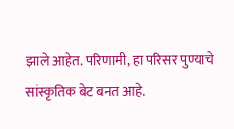झाले आहेत. परिणामी, हा परिसर पुण्याचे सांस्कृतिक बेट बनत आहे.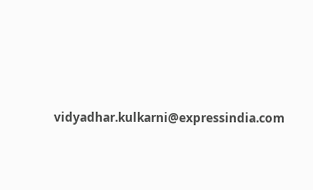vidyadhar.kulkarni@expressindia.com